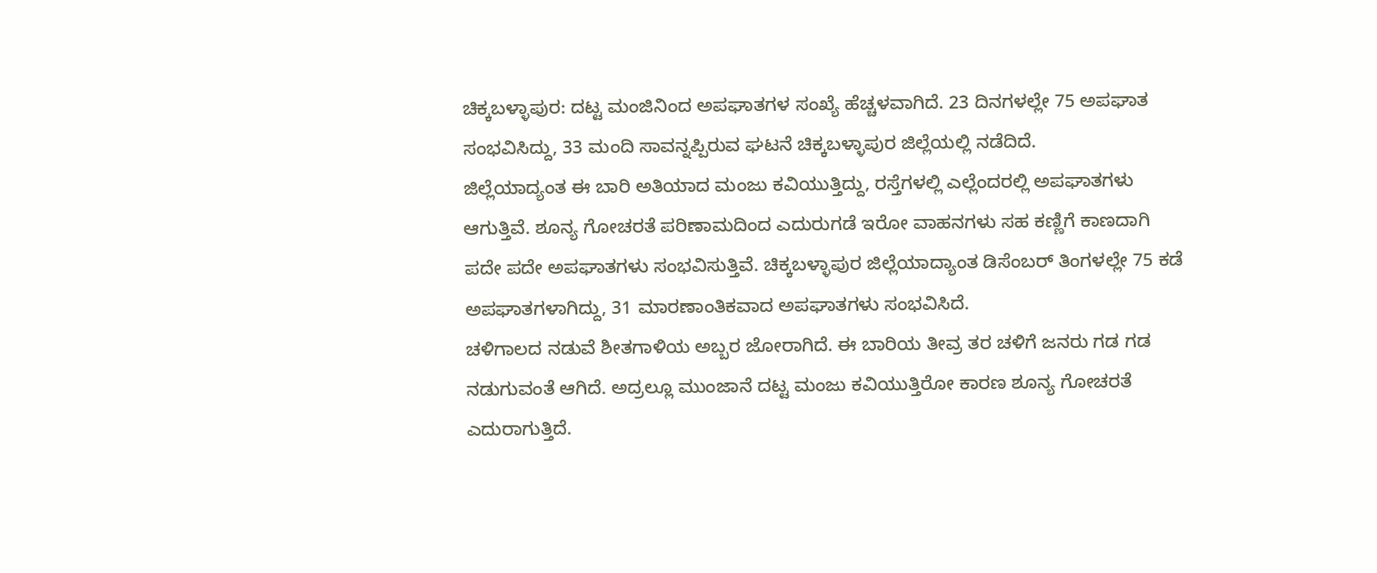ಚಿಕ್ಕಬಳ್ಳಾಪುರ: ದಟ್ಟ ಮಂಜಿನಿಂದ ಅಪಘಾತಗಳ ಸಂಖ್ಯೆ ಹೆಚ್ಚಳವಾಗಿದೆ. 23 ದಿನಗಳಲ್ಲೇ 75 ಅಪಘಾತ ಸಂಭವಿಸಿದ್ದು, 33 ಮಂದಿ ಸಾವನ್ನಪ್ಪಿರುವ ಘಟನೆ ಚಿಕ್ಕಬಳ್ಳಾಪುರ ಜಿಲ್ಲೆಯಲ್ಲಿ ನಡೆದಿದೆ.
ಜಿಲ್ಲೆಯಾದ್ಯಂತ ಈ ಬಾರಿ ಅತಿಯಾದ ಮಂಜು ಕವಿಯುತ್ತಿದ್ದು, ರಸ್ತೆಗಳಲ್ಲಿ ಎಲ್ಲೆಂದರಲ್ಲಿ ಅಪಘಾತಗಳು ಆಗುತ್ತಿವೆ. ಶೂನ್ಯ ಗೋಚರತೆ ಪರಿಣಾಮದಿಂದ ಎದುರುಗಡೆ ಇರೋ ವಾಹನಗಳು ಸಹ ಕಣ್ಣಿಗೆ ಕಾಣದಾಗಿ ಪದೇ ಪದೇ ಅಪಘಾತಗಳು ಸಂಭವಿಸುತ್ತಿವೆ. ಚಿಕ್ಕಬಳ್ಳಾಪುರ ಜಿಲ್ಲೆಯಾದ್ಯಾಂತ ಡಿಸೆಂಬರ್ ತಿಂಗಳಲ್ಲೇ 75 ಕಡೆ ಅಪಘಾತಗಳಾಗಿದ್ದು, 31 ಮಾರಣಾಂತಿಕವಾದ ಅಪಘಾತಗಳು ಸಂಭವಿಸಿದೆ.
ಚಳಿಗಾಲದ ನಡುವೆ ಶೀತಗಾಳಿಯ ಅಬ್ಬರ ಜೋರಾಗಿದೆ. ಈ ಬಾರಿಯ ತೀವ್ರ ತರ ಚಳಿಗೆ ಜನರು ಗಡ ಗಡ ನಡುಗುವಂತೆ ಆಗಿದೆ. ಅದ್ರಲ್ಲೂ ಮುಂಜಾನೆ ದಟ್ಟ ಮಂಜು ಕವಿಯುತ್ತಿರೋ ಕಾರಣ ಶೂನ್ಯ ಗೋಚರತೆ ಎದುರಾಗುತ್ತಿದೆ.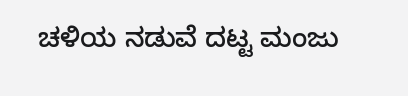ಚಳಿಯ ನಡುವೆ ದಟ್ಟ ಮಂಜು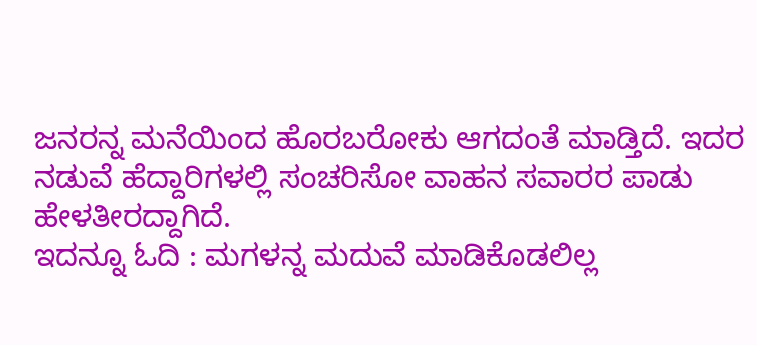ಜನರನ್ನ ಮನೆಯಿಂದ ಹೊರಬರೋಕು ಆಗದಂತೆ ಮಾಡ್ತಿದೆ. ಇದರ ನಡುವೆ ಹೆದ್ದಾರಿಗಳಲ್ಲಿ ಸಂಚರಿಸೋ ವಾಹನ ಸವಾರರ ಪಾಡು ಹೇಳತೀರದ್ದಾಗಿದೆ.
ಇದನ್ನೂ ಓದಿ : ಮಗಳನ್ನ ಮದುವೆ ಮಾಡಿಕೊಡಲಿಲ್ಲ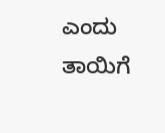ಎಂದು ತಾಯಿಗೆ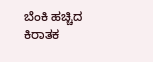ಬೆಂಕಿ ಹಚ್ಚಿದ ಕಿರಾತಕ